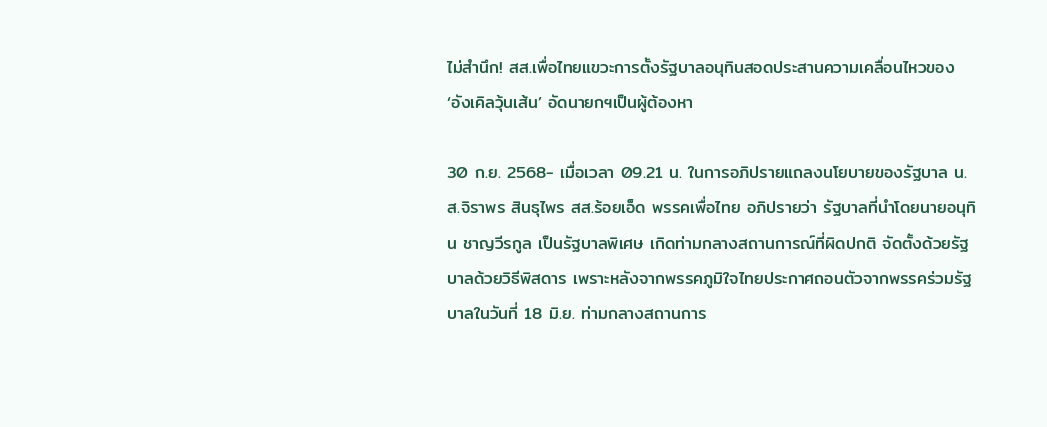ไม่สำนึก! สส.เพื่อไทยแขวะการตั้งรัฐบาลอนุทินสอดประสานความเคลื่อนไหวของ ‘อังเคิลวุ้นเส้น’ อัดนายกฯเป็นผู้ต้องหา

30 ก.ย. 2568- เมื่อเวลา 09.21 น. ในการอภิปรายแถลงนโยบายของรัฐบาล น.ส.จิราพร สินธุไพร สส.ร้อยเอ็ด พรรคเพื่อไทย อภิปรายว่า รัฐบาลที่นำโดยนายอนุทิน ชาญวีรกูล เป็นรัฐบาลพิเศษ เกิดท่ามกลางสถานการณ์ที่ผิดปกติ จัดตั้งด้วยรัฐบาลด้วยวิธีพิสดาร เพราะหลังจากพรรคภูมิใจไทยประกาศถอนตัวจากพรรคร่วมรัฐบาลในวันที่ 18 มิ.ย. ท่ามกลางสถานการ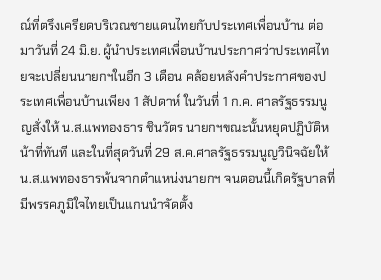ณ์ที่ตรึงเครียดบริเวณชายแดนไทยกับประเทศเพื่อนบ้าน ต่อมาวันที่ 24 มิ.ย. ผู้นำประเทศเพื่อนบ้านประกาศว่าประเทศไทยจะเปลี่ยนนายกฯในอีก 3 เดือน คล้อยหลังคำประกาศของประเทศเพื่อนบ้านเพียง 1 สัปดาห์ ในวันที่ 1 ก.ค. ศาลรัฐธรรมนูญสั่งให้ น.ส.แพทองธาร ชินวัตร นายกฯขณะนั้นหยุดปฏิบัติหน้าที่ทันที และในที่สุดวันที่ 29 ส.ค.ศาลรัฐธรรมนูญวินิจฉัยให้ น.ส.แพทองธารพ้นจากตำแหน่งนายกฯ จนตอนนี้เกิดรัฐบาลที่มีพรรคภูมิใจไทยเป็นแกนนำจัดตั้ง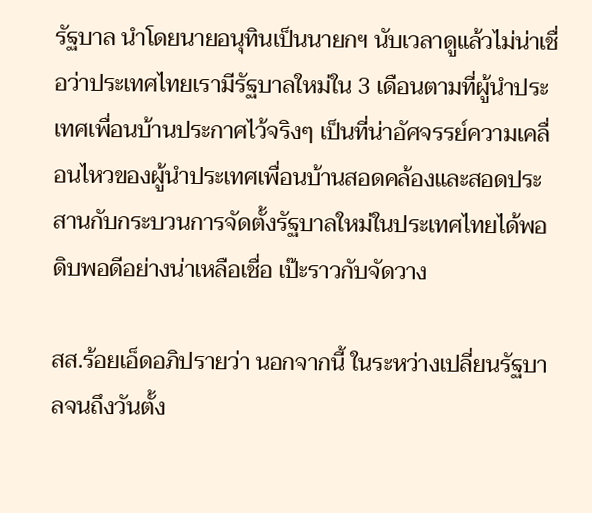รัฐบาล นำโดยนายอนุทินเป็นนายกฯ นับเวลาดูแล้วไม่น่าเชื่อว่าประเทศไทยเรามีรัฐบาลใหม่ใน 3 เดือนตามที่ผู้นำประเทศเพื่อนบ้านประกาศไว้จริงๆ เป็นที่น่าอัศจรรย์ความเคลื่อนไหวของผู้นำประเทศเพื่อนบ้านสอดคล้องและสอดประสานกับกระบวนการจัดตั้งรัฐบาลใหม่ในประเทศไทยได้พอดิบพอดีอย่างน่าเหลือเชื่อ เป๊ะราวกับจัดวาง

สส.ร้อยเอ็ดอภิปรายว่า นอกจากนี้ ในระหว่างเปลี่ยนรัฐบาลจนถึงวันตั้ง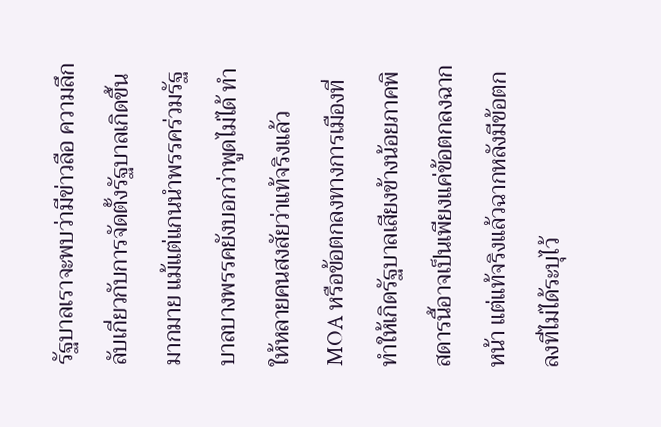รัฐบาลเราจะพบว่ามีข่าวลือ ความลึกลับเกี่ยวกับการจัดตั้งรัฐบาลเกิดขึ้นมากมาย แม้แต่แกนนำพรรคร่วมรัฐบาลบางพรรคยังบอกว่าพูดไม่ได้ ทำให้หลายคนสงสัยว่าแท้จริงแล้ว MOA หรือข้อตกลงทางการเมืองที่ทำให้เกิดรัฐบาลเสียงข้างน้อยภาคพิสดารนี้อาจเป็นเพียงแค่ข้อตกลงฉากหน้า แต่แท้จริงแล้วฉากหลังมีข้อตกลงที่ไม่ได้ระบุไว้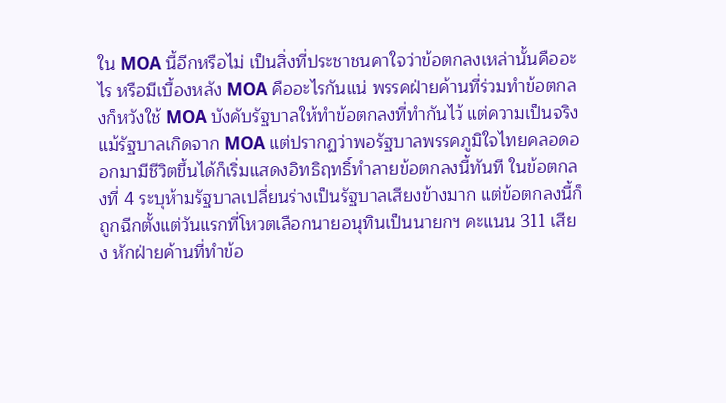ใน MOA นี้อีกหรือไม่ เป็นสิ่งที่ประชาชนคาใจว่าข้อตกลงเหล่านั้นคืออะไร หรือมีเบื้องหลัง MOA คืออะไรกันแน่ พรรคฝ่ายค้านที่ร่วมทำข้อตกลงก็หวังใช้ MOA บังคับรัฐบาลให้ทำข้อตกลงที่ทำกันไว้ แต่ความเป็นจริง แม้รัฐบาลเกิดจาก MOA แต่ปรากฏว่าพอรัฐบาลพรรคภูมิใจไทยคลอดออกมามีชีวิตขึ้นได้ก็เริ่มแสดงอิทธิฤทธิ์ทำลายข้อตกลงนี้ทันที ในข้อตกลงที่ 4 ระบุห้ามรัฐบาลเปลี่ยนร่างเป็นรัฐบาลเสียงข้างมาก แต่ข้อตกลงนี้ก็ถูกฉีกตั้งแต่วันแรกที่โหวตเลือกนายอนุทินเป็นนายกฯ คะแนน 311 เสียง หักฝ่ายค้านที่ทำข้อ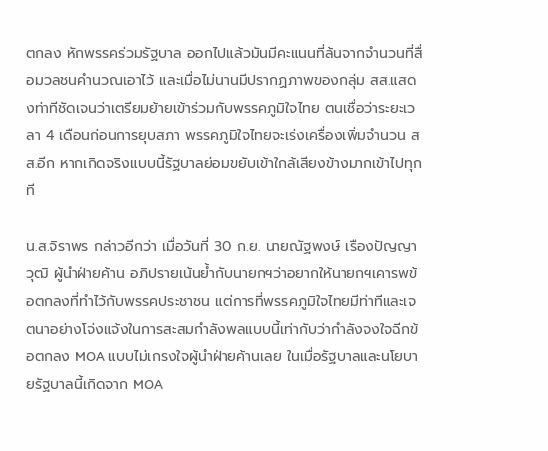ตกลง หักพรรคร่วมรัฐบาล ออกไปแล้วมันมีคะแนนที่ล้นจากจำนวนที่สื่อมวลชนคำนวณเอาไว้ และเมื่อไม่นานมีปรากฏภาพของกลุ่ม สส.แสดงท่าทีชัดเจนว่าเตรียมย้ายเข้าร่วมกับพรรคภูมิใจไทย ตนเชื่อว่าระยะเวลา 4 เดือนก่อนการยุบสภา พรรคภูมิใจไทยจะเร่งเครื่องเพิ่มจำนวน สส.อีก หากเกิดจริงแบบนี้รัฐบาลย่อมขยับเข้าใกล้เสียงข้างมากเข้าไปทุกที

น.ส.จิราพร กล่าวอีกว่า เมื่อวันที่ 30 ก.ย. นายณัฐพงษ์ เรืองปัญญาวุฒิ ผู้นำฝ่ายค้าน อภิปรายเน้นย้ำกับนายกฯว่าอยากให้นายกฯเคารพข้อตกลงที่ทำไว้กับพรรคประชาชน แต่การที่พรรคภูมิใจไทยมีท่าทีและเจตนาอย่างโจ่งแจ้งในการสะสมกำลังพลแบบนี้เท่ากับว่ากำลังจงใจฉีกข้อตกลง MOA แบบไม่เกรงใจผู้นำฝ่ายค้านเลย ในเมื่อรัฐบาลและนโยบายรัฐบาลนี้เกิดจาก MOA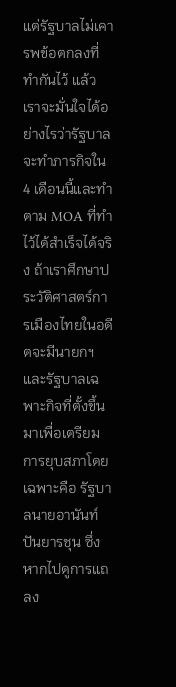แต่รัฐบาลไม่เคารพข้อตกลงที่ทำกันไว้ แล้วเราจะมั่นใจได้อย่างไรว่ารัฐบาลจะทำภารกิจใน 4 เดือนนี้และทำตาม MOA ที่ทำไว้ได้สำเร็จได้จริง ถ้าเราศึกษาประวัติศาสตร์การเมืองไทยในอดีตจะมีนายกฯและรัฐบาลเฉพาะกิจที่ตั้งขึ้นมาเพื่อเตรียมการยุบสภาโดยเฉพาะคือ รัฐบาลนายอานันท์ ปันยารชุน ซึ่งหากไปดูการแถลง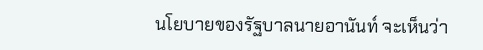นโยบายของรัฐบาลนายอานันท์ จะเห็นว่า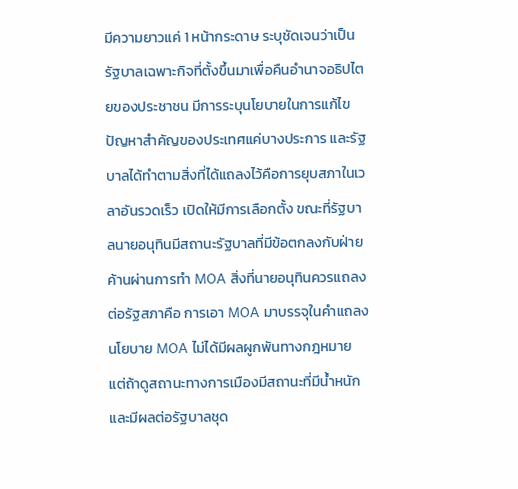มีความยาวแค่ 1 หน้ากระดาษ ระบุชัดเจนว่าเป็นรัฐบาลเฉพาะกิจที่ตั้งขึ้นมาเพื่อคืนอำนาจอธิปไตยของประชาชน มีการระบุนโยบายในการแก้ไขปัญหาสำคัญของประเทศแค่บางประการ และรัฐบาลได้ทำตามสิ่งที่ได้แถลงไว้คือการยุบสภาในเวลาอันรวดเร็ว เปิดให้มีการเลือกตั้ง ขณะที่รัฐบาลนายอนุทินมีสถานะรัฐบาลที่มีข้อตกลงกับฝ่ายค้านผ่านการทำ MOA สิ่งที่นายอนุทินควรแถลงต่อรัฐสภาคือ การเอา MOA มาบรรจุในคำแถลงนโยบาย MOA ไม่ได้มีผลผูกพันทางกฎหมาย แต่ถ้าดูสถานะทางการเมืองมีสถานะที่มีน้ำหนักและมีผลต่อรัฐบาลชุด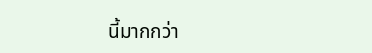นี้มากกว่า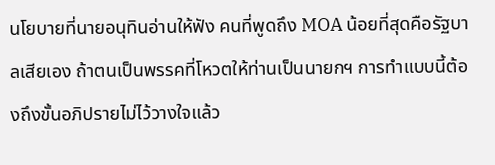นโยบายที่นายอนุทินอ่านให้ฟัง คนที่พูดถึง MOA น้อยที่สุดคือรัฐบาลเสียเอง ถ้าตนเป็นพรรคที่โหวตให้ท่านเป็นนายกฯ การทำแบบนี้ต้องถึงขั้นอภิปรายไม่ไว้วางใจแล้ว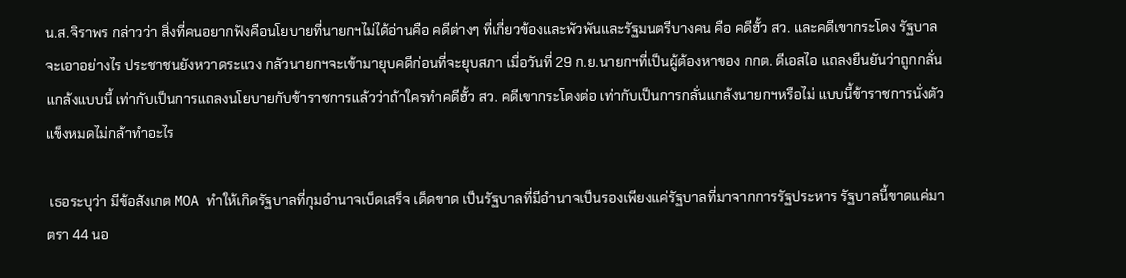น.ส.จิราพร กล่าวว่า สิ่งที่คนอยากฟังคือนโยบายที่นายกฯไม่ได้อ่านคือ คดีต่างๆ ที่เกี่ยวข้องและพัวพันและรัฐมนตรีบางคน คือ คดีฮั้ว สว. และคดีเขากระโดง รัฐบาลจะเอาอย่างไร ประชาชนยังหวาดระแวง กลัวนายกฯจะเข้ามายุบคดีก่อนที่จะยุบสภา เมื่อวันที่ 29 ก.ย.นายกฯที่เป็นผู้ต้องหาของ กกต. ดีเอสไอ แถลงยืนยันว่าถูกกลั่นแกล้งแบบนี้ เท่ากับเป็นการแถลงนโยบายกับข้าราชการแล้วว่าถ้าใครทำคดีฮั้ว สว. คดีเขากระโดงต่อ เท่ากับเป็นการกลั่นแกล้งนายกฯหรือไม่ แบบนี้ข้าราชการนั่งตัวแข็งหมดไม่กล้าทำอะไร

 เธอระบุว่า มีข้อสังเกต MOA ทำให้เกิดรัฐบาลที่กุมอำนาจเบ็ดเสร็จ เด็ดขาด เป็นรัฐบาลที่มีอำนาจเป็นรองเพียงแค่รัฐบาลที่มาจากการรัฐประหาร รัฐบาลนี้ขาดแค่มาตรา 44 นอ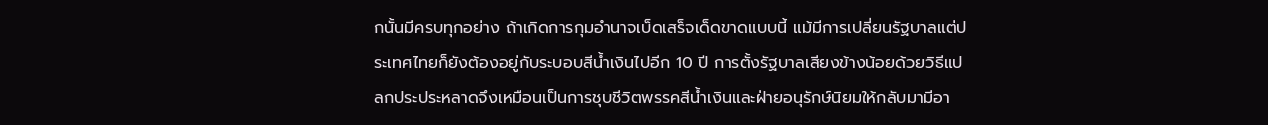กนั้นมีครบทุกอย่าง ถ้าเกิดการกุมอำนาจเบ็ดเสร็จเด็ดขาดแบบนี้ แม้มีการเปลี่ยนรัฐบาลแต่ประเทศไทยก็ยังต้องอยู่กับระบอบสีน้ำเงินไปอีก 10 ปี การตั้งรัฐบาลเสียงข้างน้อยด้วยวิธีแปลกประประหลาดจึงเหมือนเป็นการชุบชีวิตพรรคสีน้ำเงินและฝ่ายอนุรักษ์นิยมให้กลับมามีอา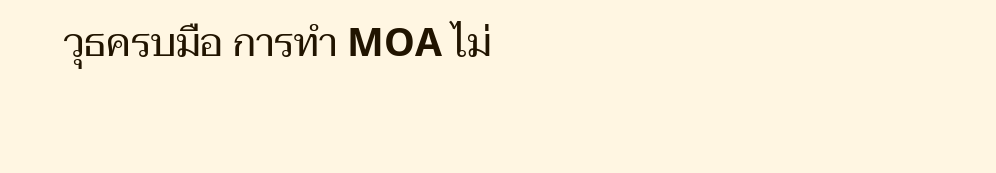วุธครบมือ การทำ MOA ไม่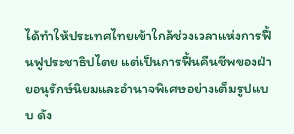ได้ทำให้ประเทศไทยเข้าใกล้ช่วงเวลาแห่งการฟื้นฟูประชาธิปไตย แต่เป็นการฟื้นคืนชีพของฝ่ายอนุรักษ์นิยมและอำนาจพิเศษอย่างเต็มรูปแบบ ดัง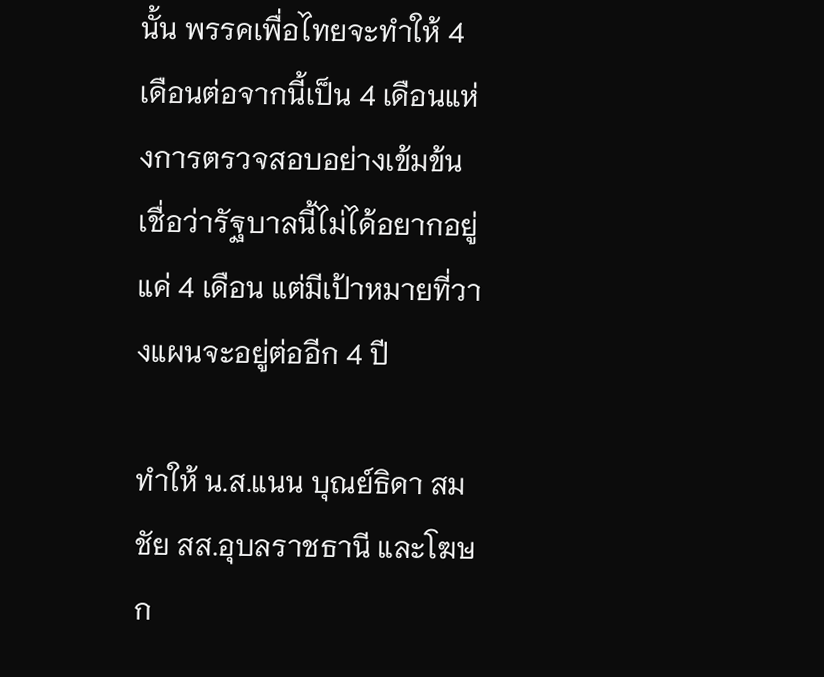นั้น พรรคเพื่อไทยจะทำให้ 4 เดือนต่อจากนี้เป็น 4 เดือนแห่งการตรวจสอบอย่างเข้มข้น เชื่อว่ารัฐบาลนี้ไม่ได้อยากอยู่แค่ 4 เดือน แต่มีเป้าหมายที่วางแผนจะอยู่ต่ออีก 4 ปี

ทำให้ น.ส.แนน บุณย์ธิดา สมชัย สส.อุบลราชธานี และโฆษก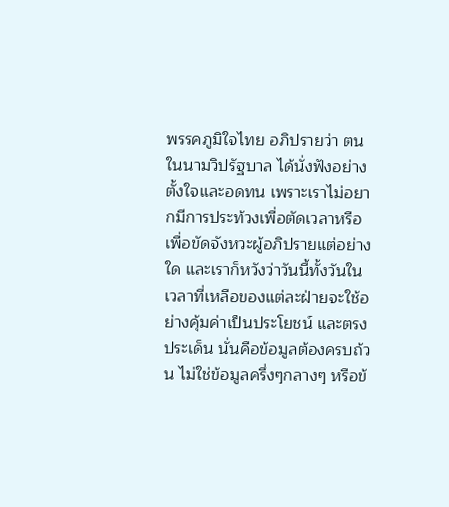พรรคภูมิใจไทย อภิปรายว่า ตนในนามวิปรัฐบาล ได้นั่งฟังอย่างตั้งใจและอดทน เพราะเราไม่อยากมีการประท้วงเพื่อตัดเวลาหรือเพื่อขัดจังหวะผู้อภิปรายแต่อย่างใด และเราก็หวังว่าวันนี้ทั้งวันในเวลาที่เหลือของแต่ละฝ่ายจะใช้อย่างคุ้มค่าเป็นประโยชน์ และตรงประเด็น นั่นคือข้อมูลต้องครบถ้วน ไม่ใช่ข้อมูลครึ่งๆกลางๆ หรือข้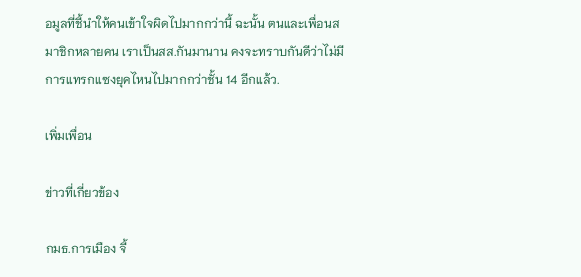อมูลที่ชี้นำให้คนเข้าใจผิดไปมากกว่านี้ ฉะนั้น ตนและเพื่อนสมาชิกหลายคน เราเป็นสส.กันมานาน คงจะทราบกันดีว่าไม่มีการแทรกแซงยุคไหนไปมากกว่าชั้น 14 อีกแล้ว.

เพิ่มเพื่อน

ข่าวที่เกี่ยวข้อง

กมธ.การเมือง จี้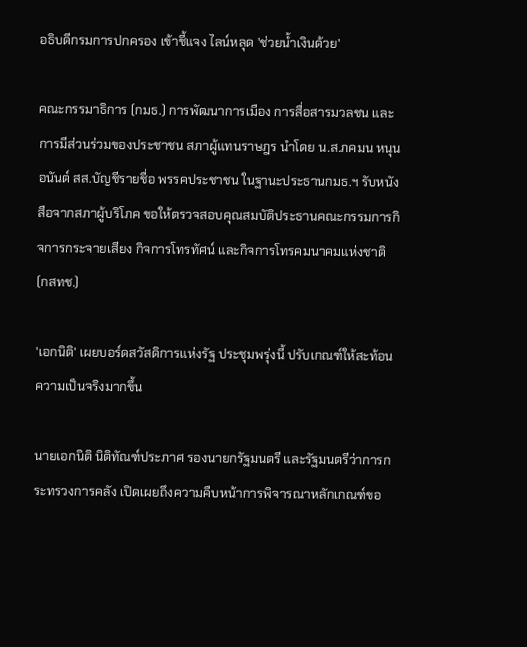อธิบดีกรมการปกครอง เข้าชี้แจง ไลน์หลุด 'ช่วยน้ำเงินด้วย'

คณะกรรมาธิการ (กมธ.) การพัฒนาการเมือง การสื่อสารมวลชน และการมีส่วนร่วมของประชาชน สภาผู้แทนราษฎร นำโดย น.ส.ภคมน หนุนอนันต์ สส.บัญชีรายชื่อ พรรคประชาชน ในฐานะประธานกมธ.ฯ รับหนังสือจากสภาผู้บริโภค ขอให้ตรวจสอบคุณสมบัติประธานคณะกรรมการกิจการกระจายเสียง กิจการโทรทัศน์ และกิจการโทรคมนาคมแห่งชาติ (กสทช.)

'เอกนิติ' เผยบอร์ดสวัสดิการแห่งรัฐ ประชุมพรุ่งนี้ ปรับเกณฑ์ให้สะท้อนความเป็นจริงมากขึ้น

นายเอกนิติ นิติทัณฑ์ประภาศ รองนายกรัฐมนตรี และรัฐมนตรีว่าการกระทรวงการคลัง เปิดเผยถึงความคืบหน้าการพิจารณาหลักเกณฑ์ขอ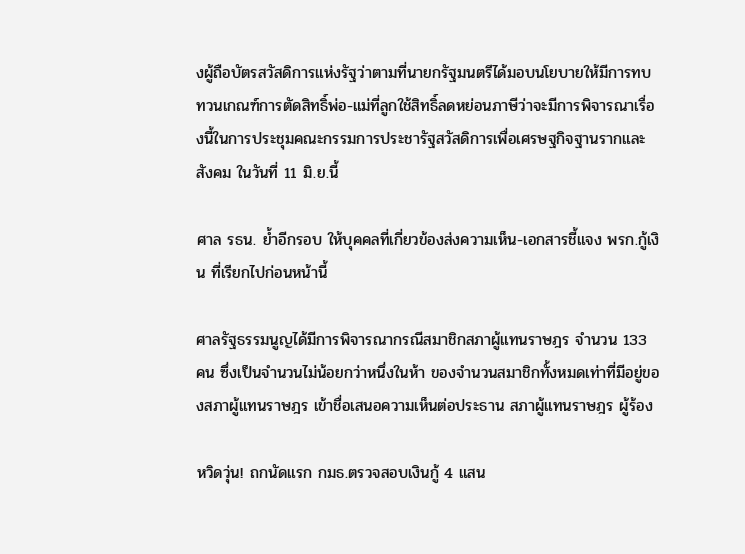งผู้ถือบัตรสวัสดิการแห่งรัฐว่าตามที่นายกรัฐมนตรีได้มอบนโยบายให้มีการทบทวนเกณฑ์การตัดสิทธิ์พ่อ-แม่ที่ลูกใช้สิทธิ์ลดหย่อนภาษีว่าจะมีการพิจารณาเรื่องนี้ในการประชุมคณะกรรมการประชารัฐสวัสดิการเพื่อเศรษฐกิจฐานรากและสังคม ในวันที่ 11 มิ.ย.นี้

ศาล รธน. ย้ำอีกรอบ ให้บุคคลที่เกี่ยวข้องส่งความเห็น-เอกสารชี้แจง พรก.กู้เงิน ที่เรียกไปก่อนหน้านี้

ศาลรัฐธรรมนูญได้มีการพิจารณากรณีสมาชิกสภาผู้แทนราษฎร จำนวน 133 คน ซึ่งเป็นจำนวนไม่น้อยกว่าหนึ่งในห้า ของจำนวนสมาชิกทั้งหมดเท่าที่มีอยู่ของสภาผู้แทนราษฎร เข้าชื่อเสนอความเห็นต่อประธาน สภาผู้แทนราษฎร ผู้ร้อง

หวิดวุ่น! ถกนัดแรก กมธ.ตรวจสอบเงินกู้ 4 แสน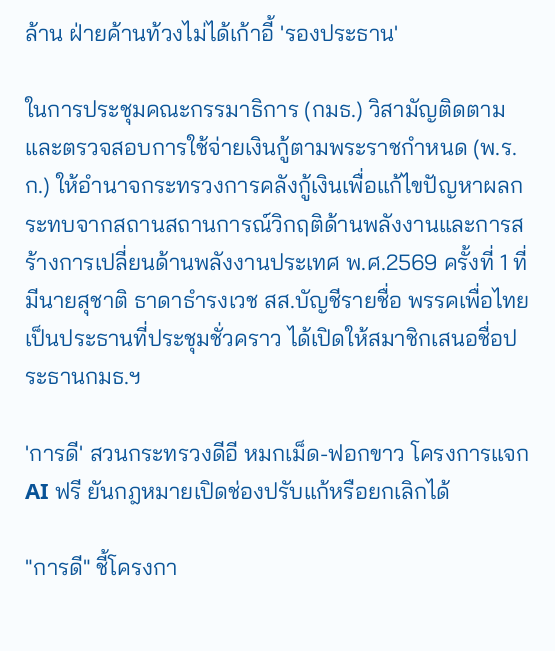ล้าน ฝ่ายค้านท้วงไม่ได้เก้าอี้ 'รองประธาน'

ในการประชุมคณะกรรมาธิการ (กมธ.) วิสามัญติดตามและตรวจสอบการใช้จ่ายเงินกู้ตามพระราชกำหนด (พ.ร.ก.) ให้อำนาจกระทรวงการคลังกู้เงินเพื่อแก้ไขปัญหาผลกระทบจากสถานสถานการณ์วิกฤติด้านพลังงานและการสร้างการเปลี่ยนด้านพลังงานประเทศ พ.ศ.2569 ครั้งที่ 1 ที่มีนายสุชาติ ธาดาธำรงเวช สส.บัญชีรายชื่อ พรรคเพื่อไทย เป็นประธานที่ประชุมชั่วคราว ได้เปิดให้สมาชิกเสนอชื่อประธานกมธ.ฯ

'การดี' สวนกระทรวงดีอี หมกเม็ด-ฟอกขาว โครงการแจก AI ฟรี ยันกฎหมายเปิดช่องปรับแก้หรือยกเลิกได้

"การดี" ชี้โครงกา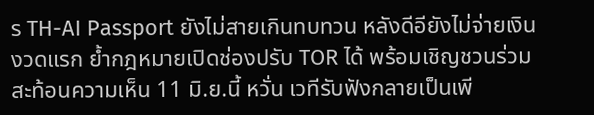ร TH-AI Passport ยังไม่สายเกินทบทวน หลังดีอียังไม่จ่ายเงินงวดแรก ย้ำกฎหมายเปิดช่องปรับ TOR ได้ พร้อมเชิญชวนร่วมสะท้อนความเห็น 11 มิ.ย.นี้ หวั่น เวทีรับฟังกลายเป็นเพี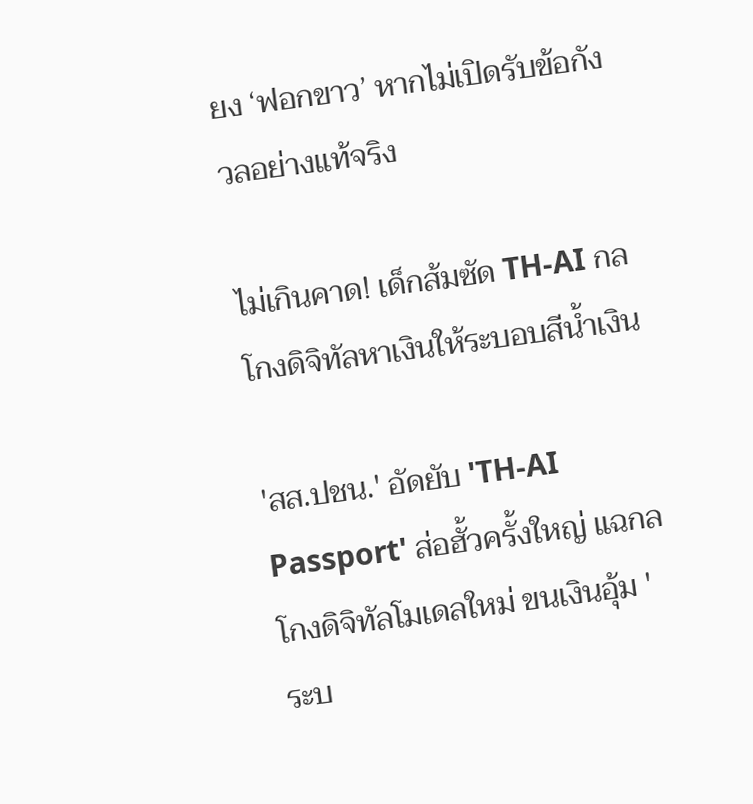ยง ‘ฟอกขาว’ หากไม่เปิดรับข้อกังวลอย่างแท้จริง

ไม่เกินคาด! เด็กส้มซัด TH-AI กลโกงดิจิทัลหาเงินให้ระบอบสีน้ำเงิน

'สส.ปชน.' อัดยับ 'TH-AI Passport' ส่อฮั้วครั้งใหญ่ แฉกลโกงดิจิทัลโมเดลใหม่ ขนเงินอุ้ม 'ระบ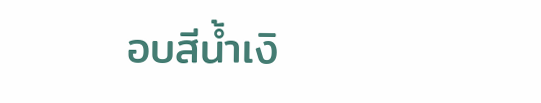อบสีน้ำเงิ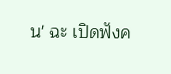น' ฉะ เปิดฟังค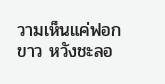วามเห็นแค่ฟอกขาว หวังชะลอ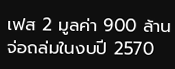เฟส 2 มูลค่า 900 ล้าน จ่อถล่มในงบปี 2570